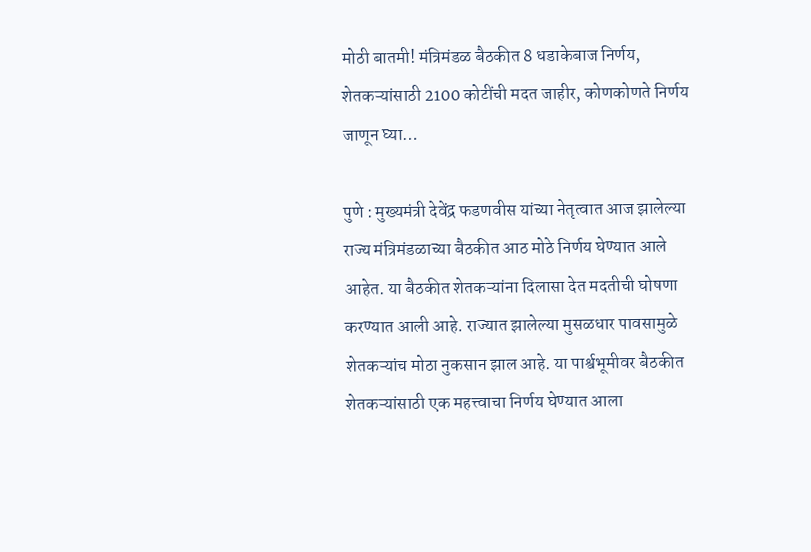मोठी बातमी! मंत्रिमंडळ बैठकीत 8 धडाकेबाज निर्णय, शेतकऱ्यांसाठी 2100 कोटींची मदत जाहीर, कोणकोणते निर्णय जाणून घ्या…

पुणे : मुख्यमंत्री देवेंद्र फडणवीस यांच्या नेतृत्वात आज झालेल्या राज्य मंत्रिमंडळाच्या बैठकीत आठ मोठे निर्णय घेण्यात आले आहेत. या बैठकीत शेतकऱ्यांना दिलासा देत मदतीची घोषणा करण्यात आली आहे. राज्यात झालेल्या मुसळधार पावसामुळे शेतकऱ्यांच मोठा नुकसान झाल आहे. या पार्श्वभूमीवर बैठकीत शेतकऱ्यांसाठी एक महत्त्वाचा निर्णय घेण्यात आला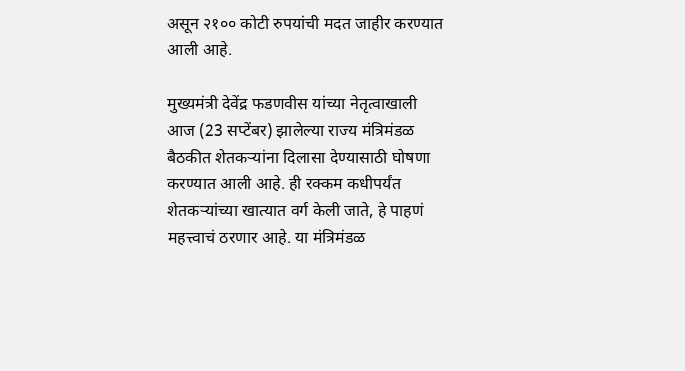असून २१०० कोटी रुपयांची मदत जाहीर करण्यात आली आहे.

मुख्यमंत्री देवेंद्र फडणवीस यांच्या नेतृत्वाखाली आज (23 सप्टेंबर) झालेल्या राज्य मंत्रिमंडळ बैठकीत शेतकऱ्यांना दिलासा देण्यासाठी घोषणा करण्यात आली आहे. ही रक्कम कधीपर्यंत शेतकऱ्यांच्या खात्यात वर्ग केली जाते, हे पाहणं महत्त्वाचं ठरणार आहे. या मंत्रिमंडळ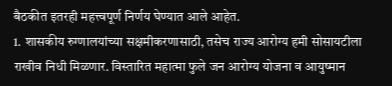बैठकीत इतरही महत्त्वपूर्ण निर्णय घेण्यात आले आहेत.
1. शासकीय रुग्णालयांच्या सक्षमीकरणासाठी, तसेच राज्य आरोग्य हमी सोसायटीला राखीव निधी मिळणार. विस्तारित महात्मा फुले जन आरोग्य योजना व आयुष्मान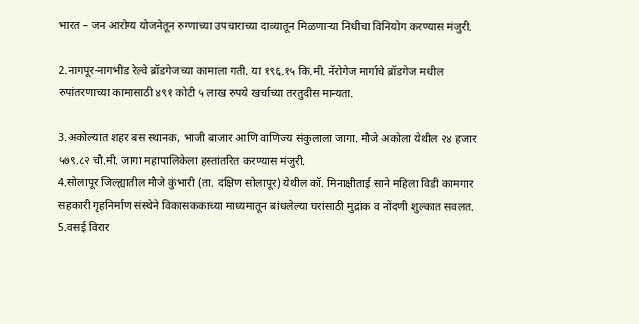भारत – जन आरोग्य योजनेतून रुग्णाच्या उपचाराच्या दाव्यातून मिळणाऱ्या निधीचा विनियोग करण्यास मंजुरी.

2.नागपूर-नागभीड रेल्वे ब्रॉडगेजच्या कामाला गती. या १९६.१५ कि.मी. नॅरोगेज मार्गाचे ब्रॉडगेज मधील रुपांतरणाच्या कामासाठी ४९१ कोटी ५ लाख रुपये खर्चाच्या तरतुदीस मान्यता.

3.अकोल्यात शहर बस स्थानक, भाजी बाजार आणि वाणिज्य संकुलाला जागा. मौजे अकोला येथील २४ हजार ५७९.८२ चौ.मी. जागा महापालिकेला हस्तांतरित करण्यास मंजुरी.
4.सोलापूर जिल्ह्यातील मौजे कुंभारी (ता. दक्षिण सोलापूर) येथील कॉ. मिनाक्षीताई साने महिला विडी कामगार सहकारी गृहनिर्माण संस्थेने विकासककाच्या माध्यमातून बांधलेल्या घरांसाठी मुद्रांक व नोंदणी शुल्कात सवलत.
5.वसई विरार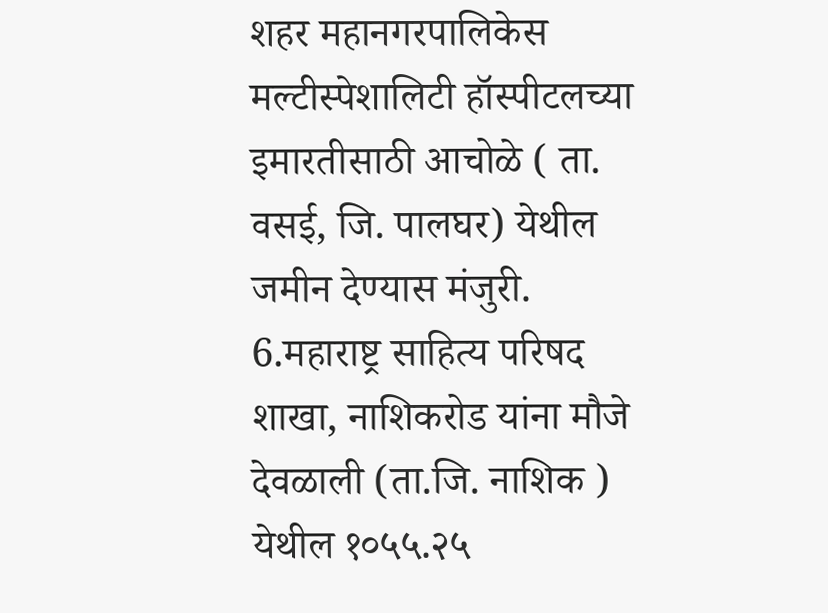शहर महानगरपालिकेस मल्टीस्पेशालिटी हॉस्पीटलच्या इमारतीसाठी आचोळे ( ता. वसई, जि. पालघर) येथील जमीन देण्यास मंजुरी.
6.महाराष्ट्र साहित्य परिषद शाखा, नाशिकरोड यांना मौजे देवळाली (ता.जि. नाशिक ) येथील १०५५.२५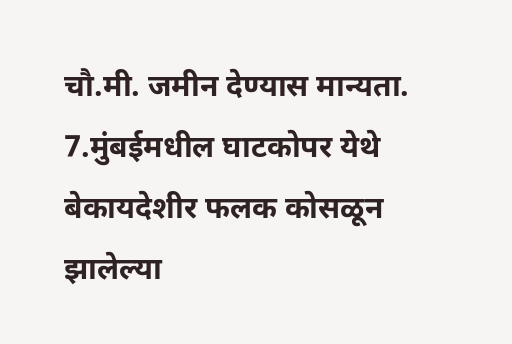चौ.मी. जमीन देण्यास मान्यता.
7.मुंबईमधील घाटकोपर येथे बेकायदेशीर फलक कोसळून झालेल्या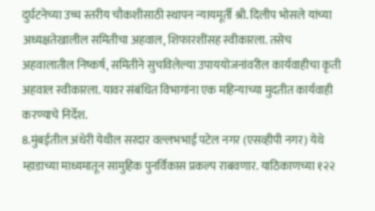दुर्घटनेच्या उच्च स्तरीय चौकशीसाठी स्थापन न्यायमूर्ती श्री. दिलीप भोसले यांच्या अध्यक्षतेखालील समितीचा अहवाल, शिफारशींसह स्वीकारला. तसेच अहवालातील निष्कर्ष, समितीने सुचविलेल्या उपाययोजनांवरील कार्यवाहीचा कृती अहवाल स्वीकारला. यावर संबंधित विभागांना एक महिन्याच्या मुदतीत कार्यवाही करण्याचे निर्देश.
8.मुंबईतील अंधेरी येथील सरदार वल्लभभाई पटेल नगर (एसव्हीपी नगर) येथे म्हाडाच्या माध्यमातून सामुहिक पुनर्विकास प्रकल्प राबवणार. याठिकाणच्या १२२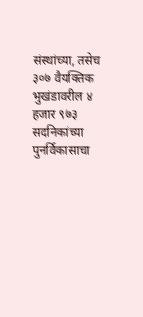संस्थांच्या, तसेच ३०७ वैयक्तिक भुखंडावरील ४ हजार ९७३ सदनिकांच्या पुनर्विकासाचा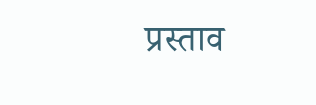प्रस्ताव